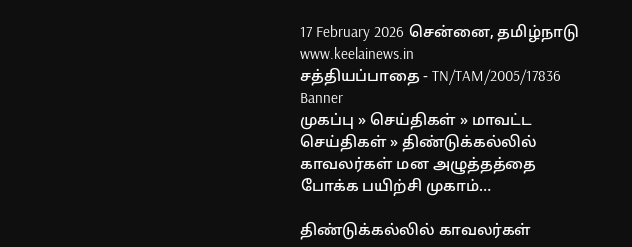17 February 2026 சென்னை, தமிழ்நாடு
www.keelainews.in
சத்தியப்பாதை - TN/TAM/2005/17836
Banner
முகப்பு » செய்திகள் » மாவட்ட செய்திகள் » திண்டுக்கல்லில் காவலர்கள் மன அழுத்தத்தை போக்க பயிற்சி முகாம்…

திண்டுக்கல்லில் காவலர்கள்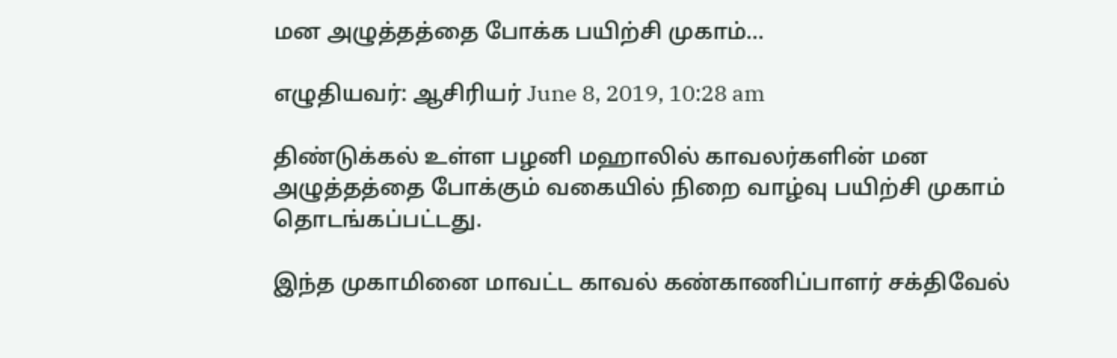மன அழுத்தத்தை போக்க பயிற்சி முகாம்…

எழுதியவர்: ஆசிரியர் June 8, 2019, 10:28 am

திண்டுக்கல் உள்ள பழனி மஹாலில் காவலர்களின் மன அழுத்தத்தை போக்கும் வகையில் நிறை வாழ்வு பயிற்சி முகாம் தொடங்கப்பட்டது.

இந்த முகாமினை மாவட்ட காவல் கண்காணிப்பாளர் சக்திவேல்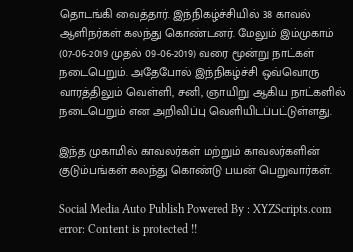தொடங்கி வைத்தார். இந்நிகழ்ச்சியில் 38 காவல் ஆளிநர்கள் கலந்து கொண்டனர். மேலும் இம்முகாம் (07-06-2019 முதல் 09-06-2019) வரை மூன்று நாட்கள் நடைபெறும். அதேபோல் இந்நிகழ்ச்சி ஒவ்வொரு வாரத்திலும் வெள்ளி, சனி, ஞாயிறு ஆகிய நாட்களில் நடைபெறும் என அறிவிப்பு வெளியிடப்பட்டுள்ளது.

இந்த முகாமில் காவலர்கள் மற்றும் காவலர்களின் குடும்பங்கள் கலந்து கொண்டு பயன் பெறுவார்கள்.

Social Media Auto Publish Powered By : XYZScripts.com
error: Content is protected !!